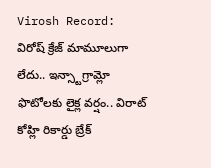Virosh Record: విరోష్ క్రేజ్ మామూలుగా లేదు.. ఇన్స్టాగ్రామ్లో ఫొటోలకు లైక్ల వర్షం.. విరాట్ కోహ్లి రికార్డు బ్రేక్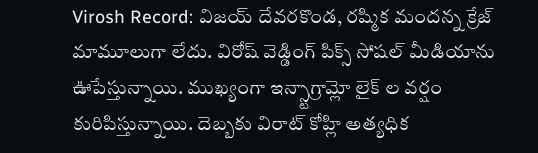Virosh Record: విజయ్ దేవరకొండ, రష్మిక మందన్న క్రేజ్ మామూలుగా లేదు. విరోష్ వెడ్డింగ్ పిక్స్ సోషల్ మీడియాను ఊపేస్తున్నాయి. ముఖ్యంగా ఇన్స్టాగ్రామ్లో లైక్ ల వర్షం కురిపిస్తున్నాయి. దెబ్బకు విరాట్ కోహ్లి అత్యధిక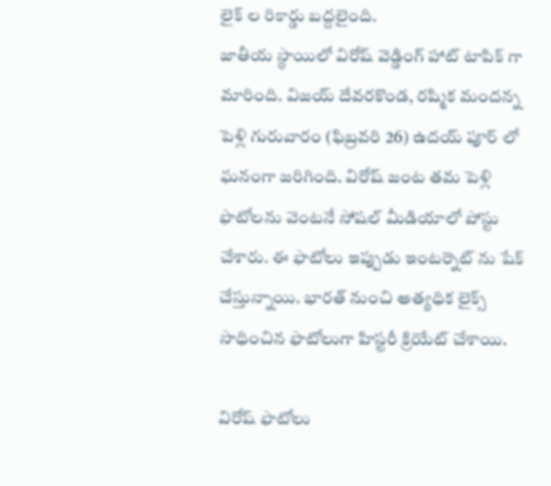లైక్ ల రికార్డు బద్దలైంది.
జాతీయ స్థాయిలో విరోష్ వెడ్డింగ్ హాట్ టాపిక్ గా మారింది. విజయ్ దేవరకొండ, రష్మిక మందన్న పెళ్లి గురువారం (ఫిబ్రవరి 26) ఉదయ్ పూర్ లో ఘనంగా జరిగింది. విరోష్ జంట తమ పెళ్లి ఫొటోలను వెంటనే సోషల్ మీడియాలో పోస్టు చేశారు. ఈ ఫొటోలు ఇప్పుడు ఇంటర్నెట్ ను షేక్ చేస్తున్నాయి. భారత్ నుంచి అత్యధిక లైక్స్ సాధించిన ఫొటోలుగా హిస్టరీ క్రియేట్ చేశాయి.

విరోష్ ఫొటోలు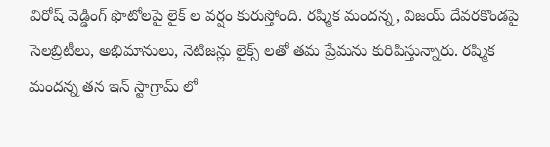విరోష్ వెడ్డింగ్ ఫొటోలపై లైక్ ల వర్షం కురుస్తోంది. రష్మిక మందన్న, విజయ్ దేవరకొండపై సెలబ్రిటీలు, అభిమానులు, నెటిజన్లు లైక్స్ లతో తమ ప్రేమను కురిపిస్తున్నారు. రష్మిక మందన్న తన ఇన్ స్టాగ్రామ్ లో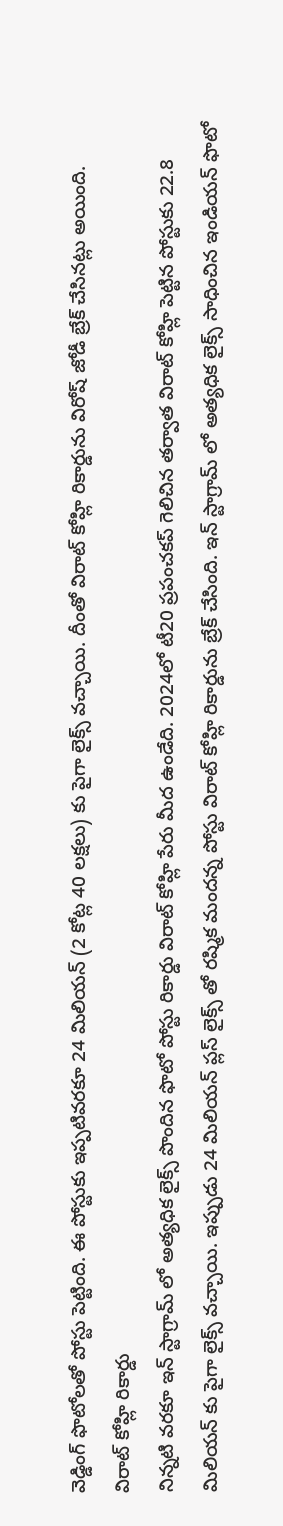వెడ్డింగ్ ఫొటోలతో పోస్టు పెట్టింది. ఈ పోస్టుకు ఇప్పటివరకూ 24 మిలియన్ (2 కోట్ల 40 లక్షలు) కు పైగా లైక్స్ వచ్చాయి. దీంతో విరాట్ కోహ్లి రికార్డును విరోష్ జోడీ బ్రేక్ చేసినట్లు అయింది.
విరాట్ కోహ్లి రికార్డు
నిన్నటి వరకూ ఇన్ స్టాగ్రామ్ లో అత్యధిక లైక్స్ పొందిన ఫొటో పోస్టు రికార్డు విరాట్ కోహ్లి పేరు మీద ఉండేది. 2024లో టీ20 ప్రపంచకప్ గెలిచిన తర్వాత విరాట్ కోహ్లి పెట్టిన పోస్టుకు 22.8 మిలియన్ కు పైగా లైక్స్ వచ్చాయి. ఇప్పుడు 24 మిలియన్ ప్లస్ లైక్స్ తో రష్మిక మందన్న పోస్టు విరాట్ కోహ్లి రికార్డును బ్రేక్ చేసింది. ఇన్ స్టాగ్రామ్ లో అత్యధిక లైక్స్ సాధించిన ఇండియన్ ఫొటో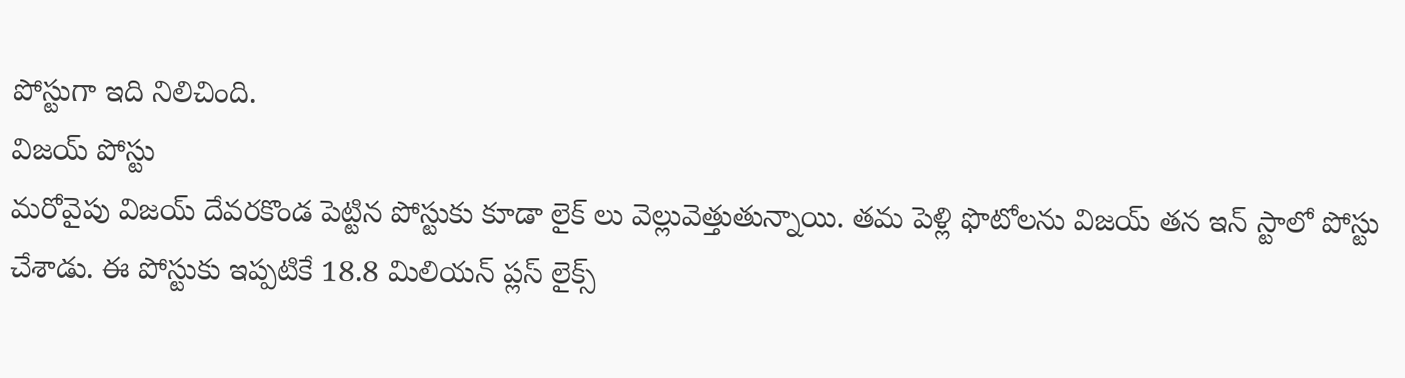పోస్టుగా ఇది నిలిచింది.
విజయ్ పోస్టు
మరోవైపు విజయ్ దేవరకొండ పెట్టిన పోస్టుకు కూడా లైక్ లు వెల్లువెత్తుతున్నాయి. తమ పెళ్లి ఫొటోలను విజయ్ తన ఇన్ స్టాలో పోస్టు చేశాడు. ఈ పోస్టుకు ఇప్పటికే 18.8 మిలియన్ ప్లస్ లైక్స్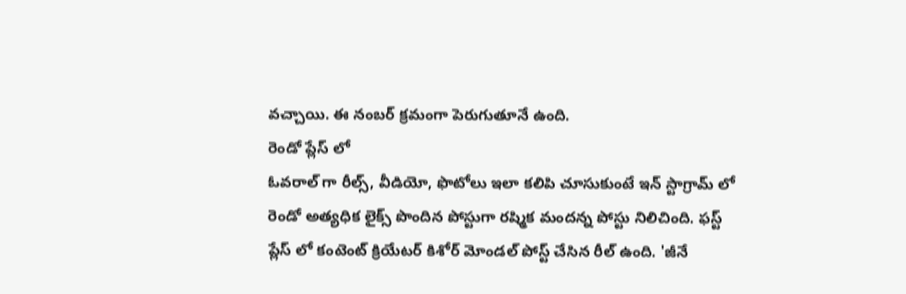వచ్చాయి. ఈ నంబర్ క్రమంగా పెరుగుతూనే ఉంది.
రెండో ప్లేస్ లో
ఓవరాల్ గా రీల్స్, వీడియో, ఫొటోలు ఇలా కలిపి చూసుకుంటే ఇన్ స్టాగ్రామ్ లో రెండో అత్యధిక లైక్స్ పొందిన పోస్టుగా రష్మిక మందన్న పోస్టు నిలిచింది. ఫస్ట్ ప్లేస్ లో కంటెంట్ క్రియేటర్ కిశోర్ మోండల్ పోస్ట్ చేసిన రీల్ ఉంది. 'జీనే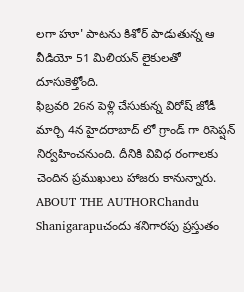లగా హూ' పాటను కిశోర్ పాడుతున్న ఆ వీడియో 51 మిలియన్ లైకులతో దూసుకెళ్తోంది.
ఫిబ్రవరి 26న పెళ్లి చేసుకున్న విరోష్ జోడీ మార్చి 4న హైదరాబాద్ లో గ్రాండ్ గా రిసెప్షన్ నిర్వహించనుంది. దీనికి వివిధ రంగాలకు చెందిన ప్రముఖులు హాజరు కానున్నారు.
ABOUT THE AUTHORChandu Shanigarapuచందు శనిగారపు ప్రస్తుతం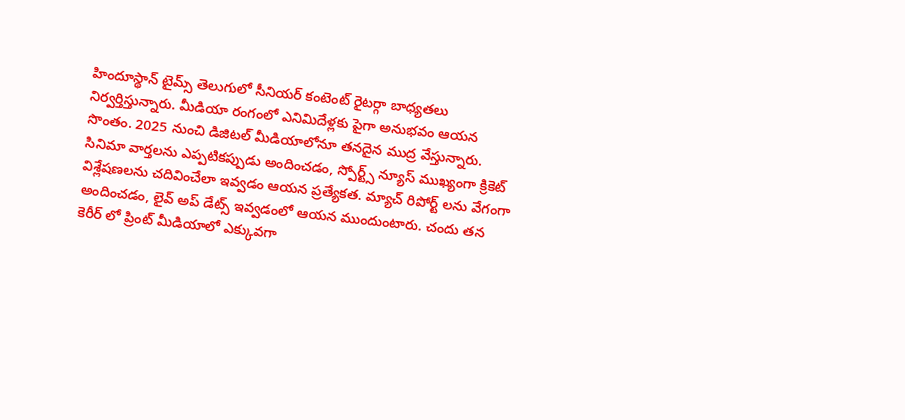హిందూస్థాన్ టైమ్స్ తెలుగులో సీనియర్ కంటెంట్ రైటర్గా బాధ్యతలు నిర్వర్తిస్తున్నారు. మీడియా రంగంలో ఎనిమిదేళ్లకు పైగా అనుభవం ఆయన సొంతం. 2025 నుంచి డిజిటల్ మీడియాలోనూ తనదైన ముద్ర వేస్తున్నారు. సినిమా వార్తలను ఎప్పటికప్పుడు అందించడం, స్పోర్ట్స్ న్యూస్ ముఖ్యంగా క్రికెట్ విశ్లేషణలను చదివించేలా ఇవ్వడం ఆయన ప్రత్యేకత. మ్యాచ్ రిపోర్ట్ లను వేగంగా అందించడం, లైవ్ అప్ డేట్స్ ఇవ్వడంలో ఆయన ముందుంటారు. చందు తన కెరీర్ లో ప్రింట్ మీడియాలో ఎక్కువగా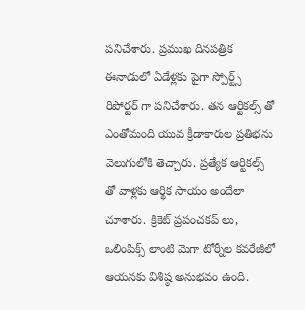పనిచేశారు. ప్రముఖ దినపత్రిక ఈనాడులో ఏడేళ్లకు పైగా స్పోర్ట్స్ రిపోర్టర్ గా పనిచేశారు. తన ఆర్టికల్స్ తో ఎంతోమంది యువ క్రీడాకారుల ప్రతిభను వెలుగులోకి తెచ్చారు. ప్రత్యేక ఆర్టికల్స్ తో వాళ్లకు ఆర్థిక సాయం అందేలా చూశారు. క్రికెట్ ప్రపంచకప్ లు, ఒలింపిక్స్ లాంటి మెగా టోర్నీల కవరేజీలో ఆయనకు విశిష్ఠ అనుభవం ఉంది.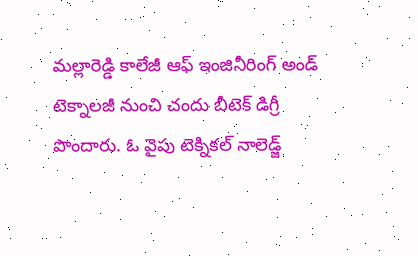మల్లారెడ్డి కాలేజీ ఆఫ్ ఇంజినీరింగ్ అండ్ టెక్నాలజీ నుంచి చందు బీటెక్ డిగ్రీ పొందారు. ఓ వైపు టెక్నికల్ నాలెడ్జ్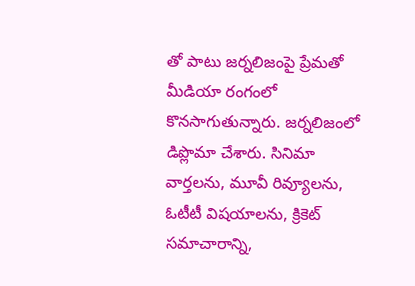తో పాటు జర్నలిజంపై ప్రేమతో మీడియా రంగంలో కొనసాగుతున్నారు. జర్నలిజంలో డిప్లొమా చేశారు. సినిమా వార్తలను, మూవీ రివ్యూలను, ఓటీటీ విషయాలను, క్రికెట్ సమాచారాన్ని,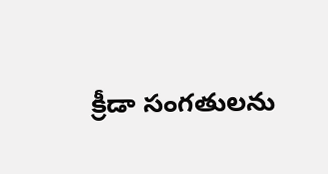క్రీడా సంగతులను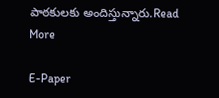పాఠకులకు అందిస్తున్నారు.Read More

E-Paper